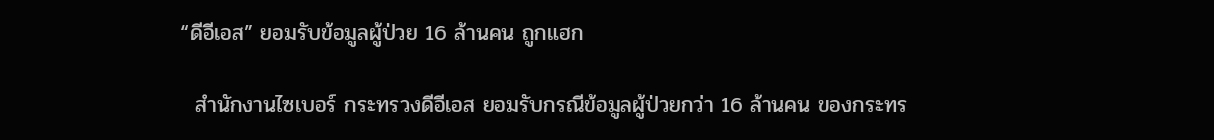“ดีอีเอส” ยอมรับข้อมูลผู้ป่วย 16 ล้านคน ถูกแฮก

  สำนักงานไซเบอร์ กระทรวงดีอีเอส ยอมรับกรณีข้อมูลผู้ป่วยกว่า 16 ล้านคน ของกระทร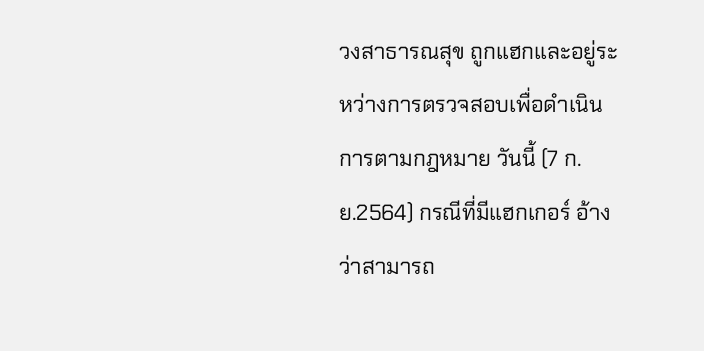วงสาธารณสุข ถูกแฮกและอยู่ระหว่างการตรวจสอบเพื่อดำเนินการตามกฎหมาย วันนี้ (7 ก.ย.2564) กรณีที่มีแฮกเกอร์ อ้างว่าสามารถ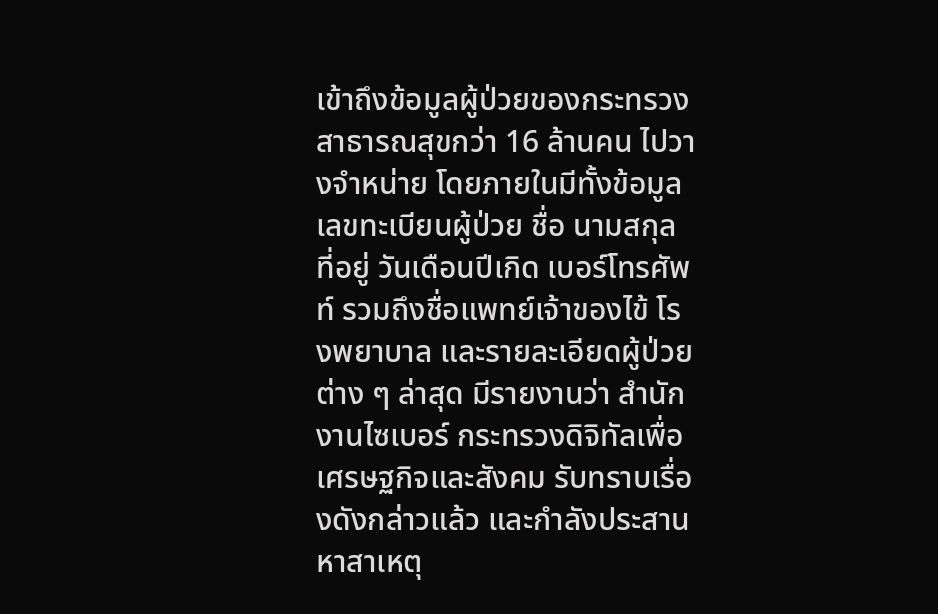เข้าถึงข้อมูลผู้ป่วยของกระทรวงสาธารณสุขกว่า 16 ล้านคน ไปวางจำหน่าย โดยภายในมีทั้งข้อมูลเลขทะเบียนผู้ป่วย ชื่อ นามสกุล ที่อยู่ วันเดือนปีเกิด เบอร์โทรศัพท์ รวมถึงชื่อแพทย์เจ้าของไข้ โรงพยาบาล และรายละเอียดผู้ป่วยต่าง ๆ ล่าสุด มีรายงานว่า สำนักงานไซเบอร์ กระทรวงดิจิทัลเพื่อเศรษฐกิจและสังคม รับทราบเรื่องดังกล่าวแล้ว และกำลังประสานหาสาเหตุ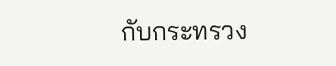กับกระทรวง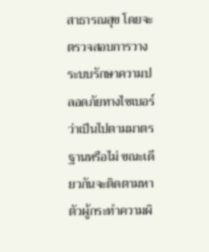สาธารณสุข โดยจะตรวจสอบการวางระบบรักษาความปลอดภัยทางไซเบอร์ ว่าเป็นไปตามมาตรฐานหรือไม่ ขณะเดียวกันจะติดตามหาตัวผู้กระทำความผิ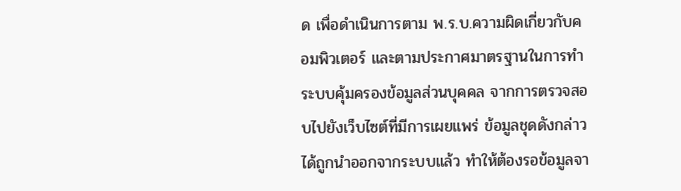ด เพื่อดำเนินการตาม พ.ร.บ.ความผิดเกี่ยวกับคอมพิวเตอร์ และตามประกาศมาตรฐานในการทำระบบคุ้มครองข้อมูลส่วนบุคคล จากการตรวจสอบไปยังเว็บไซต์ที่มีการเผยแพร่ ข้อมูลชุดดังกล่าวได้ถูกนำออกจากระบบแล้ว ทำให้ต้องรอข้อมูลจา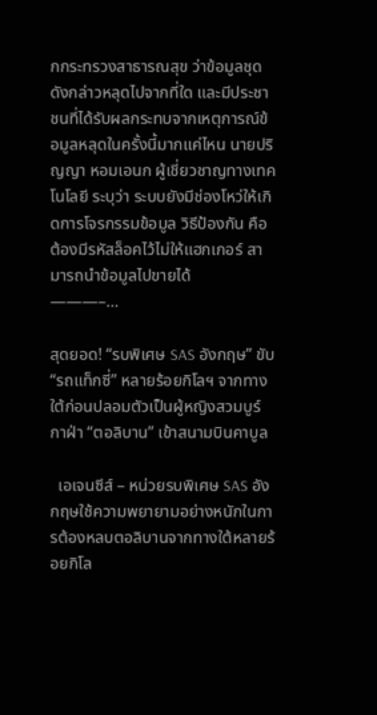กกระทรวงสาธารณสุข ว่าข้อมูลชุดดังกล่าวหลุดไปจากที่ใด และมีประชาชนที่ได้รับผลกระทบจากเหตุการณ์ข้อมูลหลุดในครั้งนี้มากแค่ไหน นายปริญญา หอมเอนก ผู้เชี่ยวชาญทางเทคโนโลยี ระบุว่า ระบบยังมีช่องโหว่ให้เกิดการโจรกรรมข้อมูล วิธีป้องกัน คือ ต้องมีรหัสล็อคไว้ไม่ให้แฮกเกอร์ สามารถนำข้อมูลไปขายได้     ———–…

สุดยอด! “รบพิเศษ SAS อังกฤษ” ขับ “รถแท็กซี่” หลายร้อยกิโลฯ จากทางใต้ก่อนปลอมตัวเป็นผู้หญิงสวมบูร์กาฝ่า “ตอลิบาน” เข้าสนามบินคาบูล

  เอเจนซีส์ – หน่วยรบพิเศษ SAS อังกฤษใช้ความพยายามอย่างหนักในการต้องหลบตอลิบานจากทางใต้หลายร้อยกิโล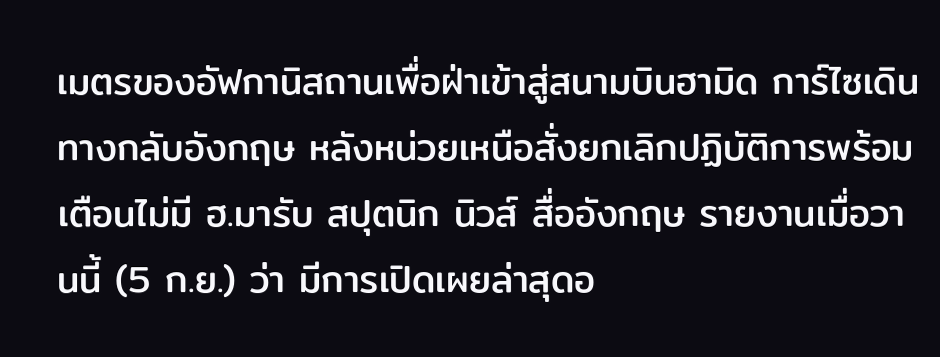เมตรของอัฟกานิสถานเพื่อฝ่าเข้าสู่สนามบินฮามิด การ์ไซเดินทางกลับอังกฤษ หลังหน่วยเหนือสั่งยกเลิกปฏิบัติการพร้อมเตือนไม่มี ฮ.มารับ สปุตนิก นิวส์ สื่ออังกฤษ รายงานเมื่อวานนี้ (5 ก.ย.) ว่า มีการเปิดเผยล่าสุดอ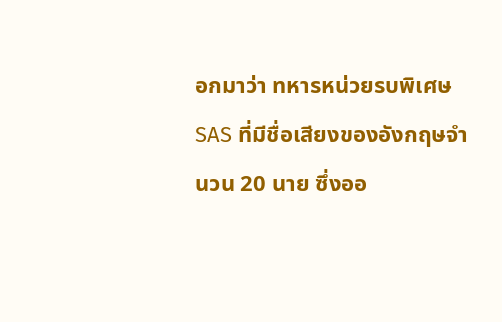อกมาว่า ทหารหน่วยรบพิเศษ SAS ที่มีชื่อเสียงของอังกฤษจำนวน 20 นาย ซึ่งออ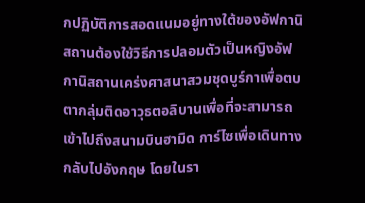กปฏิบัติการสอดแนมอยู่ทางใต้ของอัฟกานิสถานต้องใช้วิธีการปลอมตัวเป็นหญิงอัฟกานิสถานเคร่งศาสนาสวมชุดบูร์กาเพื่อตบตากลุ่มติดอาวุธตอลิบานเพื่อที่จะสามารถเข้าไปถึงสนามบินฮามิด การ์ไซเพื่อเดินทางกลับไปอังกฤษ โดยในรา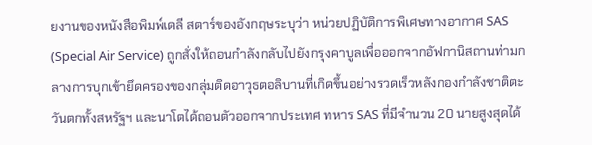ยงานของหนังสือพิมพ์เดลี สตาร์ของอังกฤษระบุว่า หน่วยปฏิบัติการพิเศษทางอากาศ SAS (Special Air Service) ถูกสั่งให้ถอนกำลังกลับไปยังกรุงคาบูลเพื่อออกจากอัฟกานิสถานท่ามกลางการบุกเข้ายึดครองของกลุ่มติดอาวุธตอลิบานที่เกิดขึ้นอย่างรวดเร็วหลังกองกำลังชาติตะวันตกทั้งสหรัฐฯ และนาโตได้ถอนตัวออกจากประเทศ ทหาร SAS ที่มีจำนวน 20 นายสูงสุดได้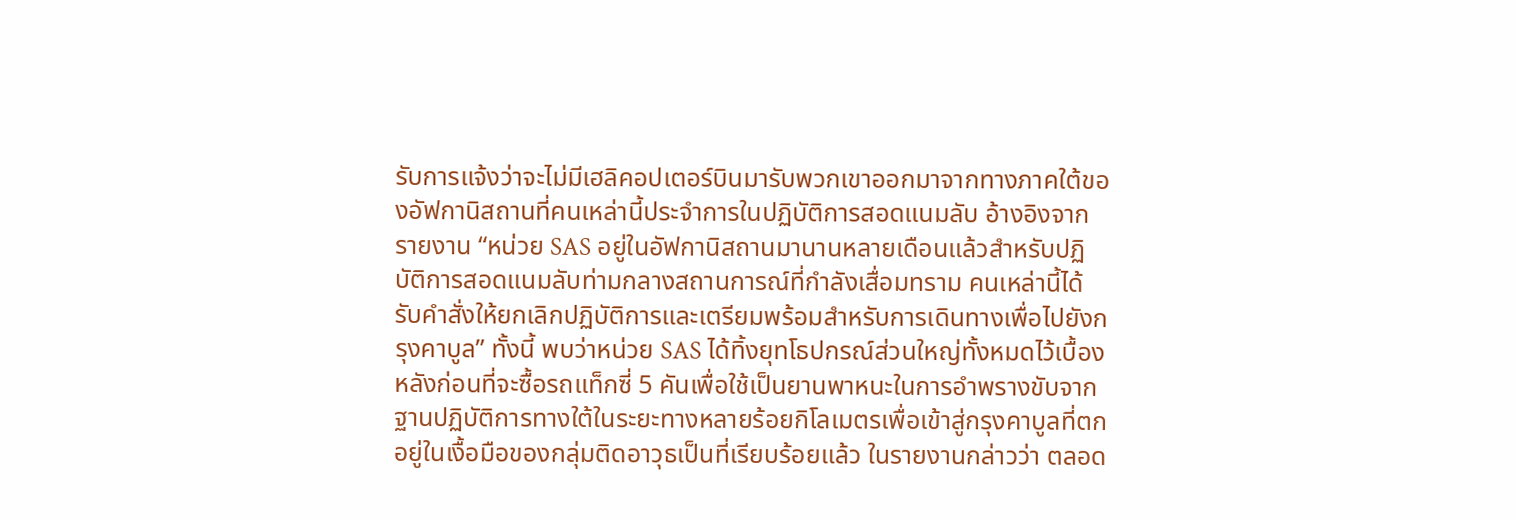รับการแจ้งว่าจะไม่มีเฮลิคอปเตอร์บินมารับพวกเขาออกมาจากทางภาคใต้ของอัฟกานิสถานที่คนเหล่านี้ประจำการในปฏิบัติการสอดแนมลับ อ้างอิงจากรายงาน “หน่วย SAS อยู่ในอัฟกานิสถานมานานหลายเดือนแล้วสำหรับปฏิบัติการสอดแนมลับท่ามกลางสถานการณ์ที่กำลังเสื่อมทราม คนเหล่านี้ได้รับคำสั่งให้ยกเลิกปฏิบัติการและเตรียมพร้อมสำหรับการเดินทางเพื่อไปยังกรุงคาบูล” ทั้งนี้ พบว่าหน่วย SAS ได้ทิ้งยุทโธปกรณ์ส่วนใหญ่ทั้งหมดไว้เบื้องหลังก่อนที่จะซื้อรถแท็กซี่ 5 คันเพื่อใช้เป็นยานพาหนะในการอำพรางขับจากฐานปฏิบัติการทางใต้ในระยะทางหลายร้อยกิโลเมตรเพื่อเข้าสู่กรุงคาบูลที่ตกอยู่ในเงื้อมือของกลุ่มติดอาวุธเป็นที่เรียบร้อยแล้ว ในรายงานกล่าวว่า ตลอด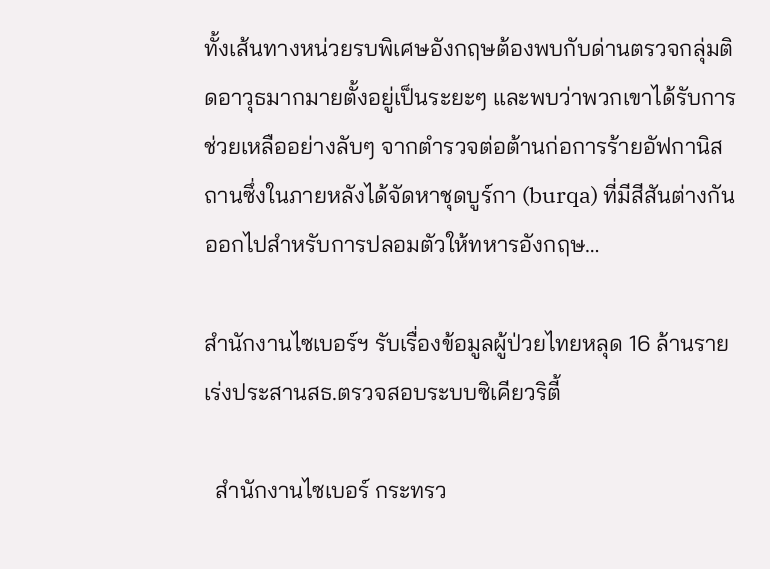ทั้งเส้นทางหน่วยรบพิเศษอังกฤษต้องพบกับด่านตรวจกลุ่มติดอาวุธมากมายตั้งอยู่เป็นระยะๆ และพบว่าพวกเขาได้รับการช่วยเหลืออย่างลับๆ จากตำรวจต่อต้านก่อการร้ายอัฟกานิสถานซึ่งในภายหลังได้จัดหาชุดบูร์กา (burqa) ที่มีสีสันต่างกันออกไปสำหรับการปลอมตัวให้ทหารอังกฤษ…

สำนักงานไซเบอร์ฯ รับเรื่องข้อมูลผู้ป่วยไทยหลุด 16 ล้านราย เร่งประสานสธ.ตรวจสอบระบบซิเคียวริตี้

  สำนักงานไซเบอร์ กระทรว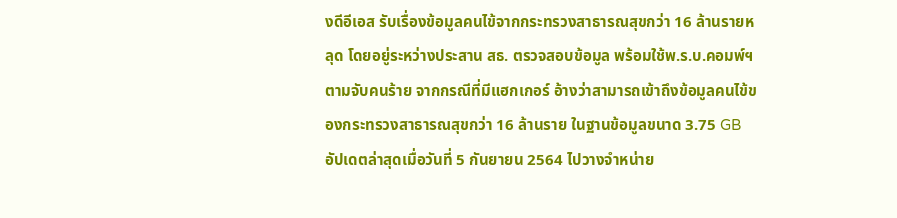งดีอีเอส รับเรื่องข้อมูลคนไข้จากกระทรวงสาธารณสุขกว่า 16 ล้านรายหลุด โดยอยู่ระหว่างประสาน สธ. ตรวจสอบข้อมูล พร้อมใช้พ.ร.บ.คอมพ์ฯ ตามจับคนร้าย จากกรณีที่มีแฮกเกอร์ อ้างว่าสามารถเข้าถึงข้อมูลคนไข้ของกระทรวงสาธารณสุขกว่า 16 ล้านราย ในฐานข้อมูลขนาด 3.75 GB อัปเดตล่าสุดเมื่อวันที่ 5 กันยายน 2564 ไปวางจำหน่าย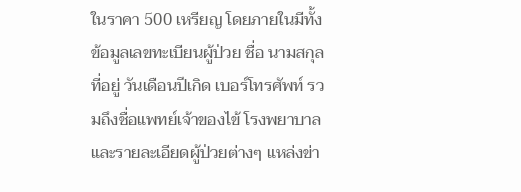ในราคา 500 เหรียญ โดยภายในมีทั้งข้อมูลเลขทะเบียนผู้ป่วย ชื่อ นามสกุล ที่อยู่ วันเดือนปีเกิด เบอร์โทรศัพท์ รวมถึงชื่อแพทย์เจ้าของไข้ โรงพยาบาล และรายละเอียดผู้ป่วยต่างๆ แหล่งข่า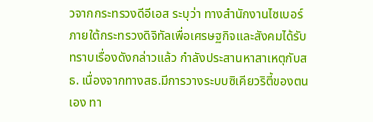วจากกระทรวงดีอีเอส ระบุว่า ทางสำนักงานไซเบอร์ ภายใต้กระทรวงดิจิทัลเพื่อเศรษฐกิจและสังคมได้รับทราบเรื่องดังกล่าวแล้ว กำลังประสานหาสาเหตุกับสธ. เนื่องจากทางสธ.มีการวางระบบซิเคียวริตี้ของตนเอง ทา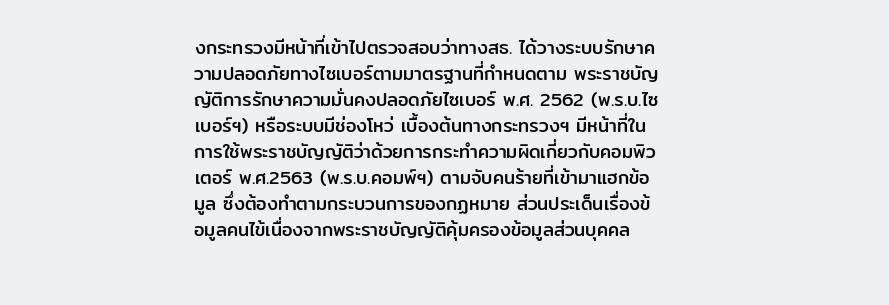งกระทรวงมีหน้าที่เข้าไปตรวจสอบว่าทางสธ. ได้วางระบบรักษาความปลอดภัยทางไซเบอร์ตามมาตรฐานที่กำหนดตาม พระราชบัญญัติการรักษาความมั่นคงปลอดภัยไซเบอร์ พ.ศ. 2562 (พ.ร.บ.ไซเบอร์ฯ) หรือระบบมีช่องโหว่ เบื้องต้นทางกระทรวงฯ มีหน้าที่ในการใช้พระราชบัญญัติว่าด้วยการกระทำความผิดเกี่ยวกับคอมพิวเตอร์ พ.ศ.2563 (พ.ร.บ.คอมพ์ฯ) ตามจับคนร้ายที่เข้ามาแฮกข้อมูล ซึ่งต้องทำตามกระบวนการของกฏหมาย ส่วนประเด็นเรื่องข้อมูลคนไข้เนื่องจากพระราชบัญญัติคุ้มครองข้อมูลส่วนบุคคล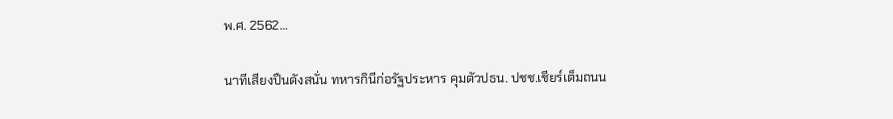พ.ศ. 2562…

นาทีเสียงปืนดังสนั่น ทหารกินีก่อรัฐประหาร คุมตัวปธน. ปชช.เชียร์เต็มถนน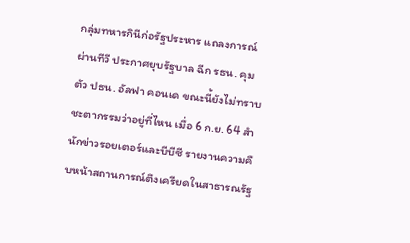กลุ่มทหารกินีก่อรัฐประหาร แถลงการณ์ผ่านทีวี ประกาศยุบรัฐบาล ฉีก รธน. คุมตัว ปธน. อัลฟา คอนเด ขณะนี้ยังไม่ทราบชะตากรรมว่าอยู่ที่ไหน เมื่อ 6 ก.ย. 64 สำนักข่าวรอยเตอร์และบีบีซี รายงานความคืบหน้าสถานการณ์ตึงเครียดในสาธารณรัฐ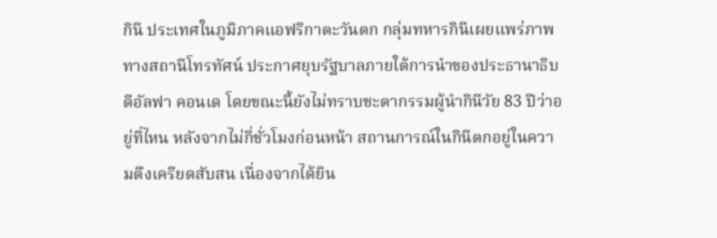กินี ประเทศในภูมิภาคแอฟริกาตะวันตก กลุ่มทหารกินีเผยแพร่ภาพทางสถานีโทรทัศน์ ประกาศยุบรัฐบาลภายใต้การนำของประธานาธิบดีอัลฟา คอนเด โดยขณะนี้ยังไม่ทราบชะตากรรมผู้นำกินีวัย 83 ปีว่าอยู่ที่ไหน หลังจากไม่กี่ชั่วโมงก่อนหน้า สถานการณ์ในกินีตกอยู่ในความตึงเครียดสับสน เนื่องจากได้ยิน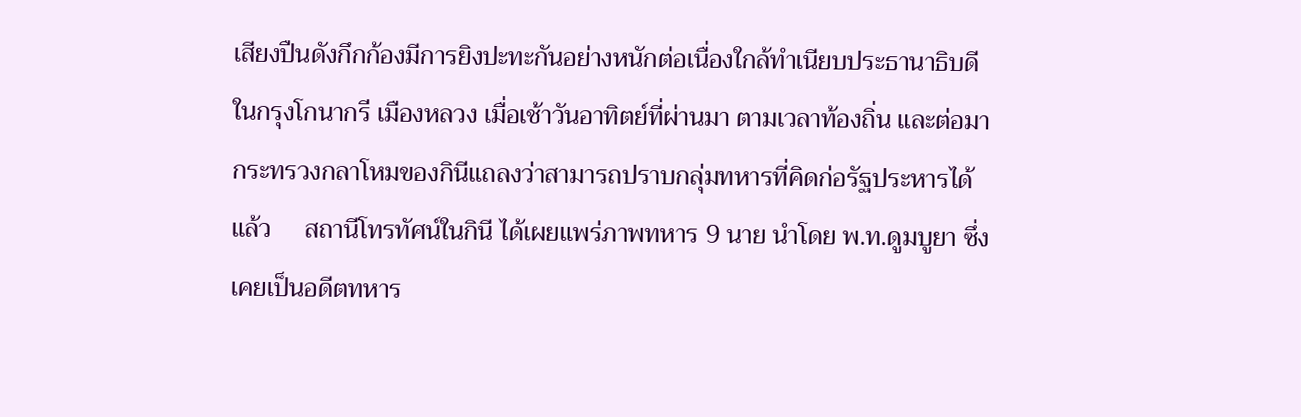เสียงปืนดังกึกก้องมีการยิงปะทะกันอย่างหนักต่อเนื่องใกล้ทำเนียบประธานาธิบดีในกรุงโกนากรี เมืองหลวง เมื่อเช้าวันอาทิตย์ที่ผ่านมา ตามเวลาท้องถิ่น และต่อมา กระทรวงกลาโหมของกินีแถลงว่าสามารถปราบกลุ่มทหารที่คิดก่อรัฐประหารได้แล้ว     สถานีโทรทัศน์ในกินี ได้เผยแพร่ภาพทหาร 9 นาย นำโดย พ.ท.ดูมบูยา ซึ่งเคยเป็นอดีตทหาร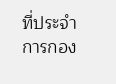ที่ประจำการกอง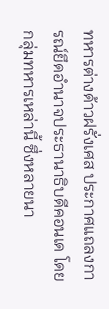ทหารต่างด้าวฝรั่งเศส ประกาศแถลงการณ์ยึดอำนาจประธานาธิบดีคอนเด โดยกลุ่มทหารเหล่านี้ ซึ่งหลายนา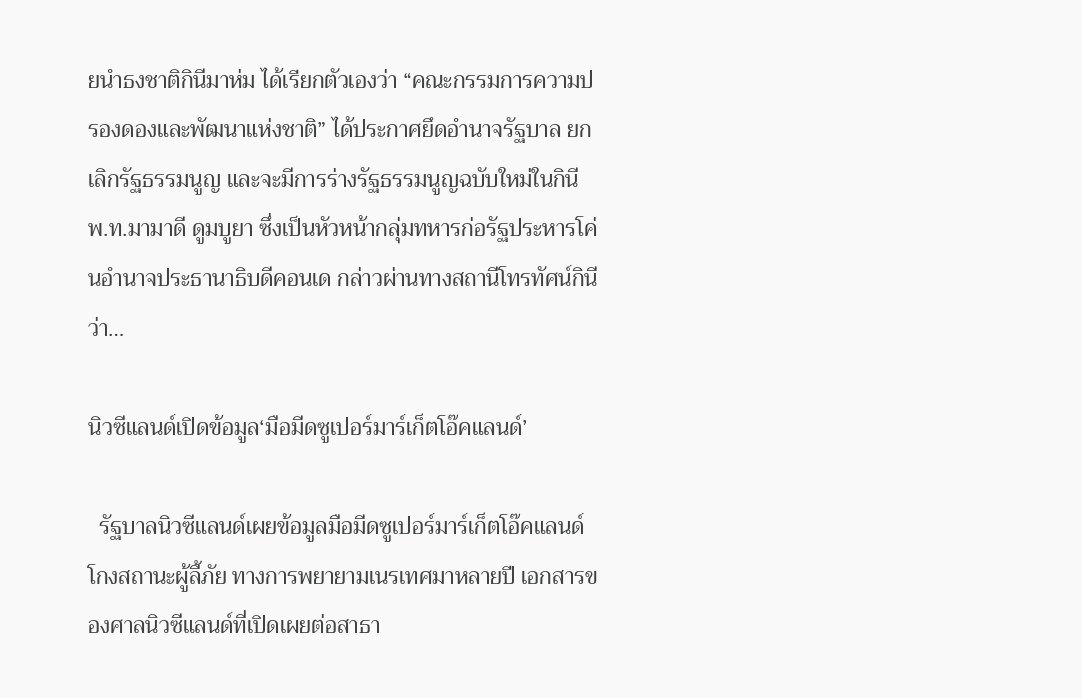ยนำธงชาติกินีมาห่ม ได้เรียกตัวเองว่า “คณะกรรมการความปรองดองและพัฒนาแห่งชาติ” ได้ประกาศยึดอำนาจรัฐบาล ยกเลิกรัฐธรรมนูญ และจะมีการร่างรัฐธรรมนูญฉบับใหม่ในกินี     พ.ท.มามาดี ดูมบูยา ซึ่งเป็นหัวหน้ากลุ่มทหารก่อรัฐประหารโค่นอำนาจประธานาธิบดีคอนเด กล่าวผ่านทางสถานีโทรทัศน์กินีว่า…

นิวซีแลนด์เปิดข้อมูล‘มือมีดซูเปอร์มาร์เก็ตโอ๊คแลนด์’

  รัฐบาลนิวซีแลนด์เผยข้อมูลมือมีดซูเปอร์มาร์เก็ตโอ๊คแลนด์ โกงสถานะผู้ลี้ภัย ทางการพยายามเนรเทศมาหลายปี เอกสารของศาลนิวซีแลนด์ที่เปิดเผยต่อสาธา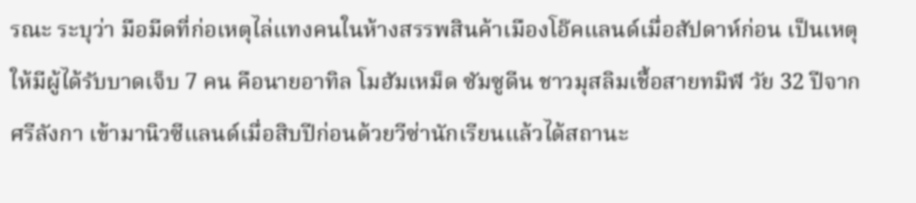รณะ ระบุว่า มือมีดที่ก่อเหตุไล่แทงคนในห้างสรรพสินค้าเมืองโอ๊คแลนด์เมื่อสัปดาห์ก่อน เป็นเหตุให้มีผู้ได้รับบาดเจ็บ 7 คน คือนายอาทิล โมฮัมเหม็ด ซัมซูดีน ชาวมุสลิมเชื้อสายทมิฬ วัย 32 ปีจากศรีลังกา เข้ามานิวซีแลนด์เมื่อสิบปีก่อนด้วยวีซ่านักเรียนแล้วได้สถานะ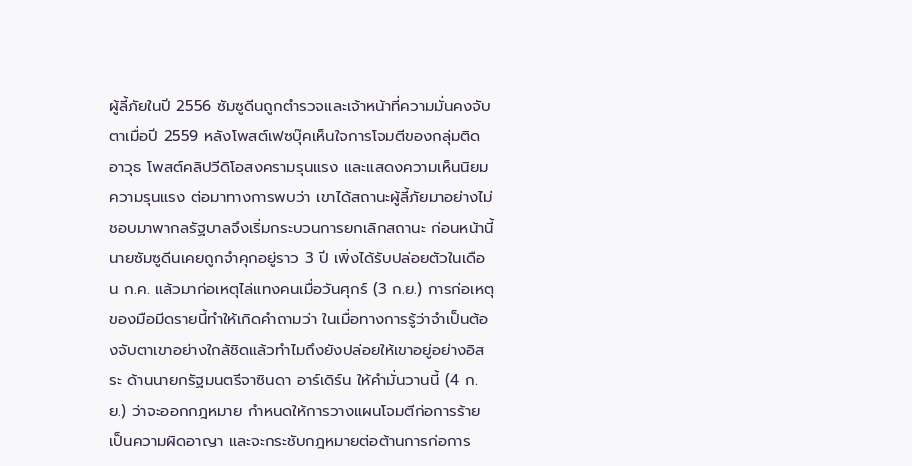ผู้ลี้ภัยในปี 2556 ซัมซูดีนถูกตำรวจและเจ้าหน้าที่ความมั่นคงจับตาเมื่อปี 2559 หลังโพสต์เฟซบุ๊คเห็นใจการโจมตีของกลุ่มติดอาวุธ โพสต์คลิปวีดิโอสงครามรุนแรง และแสดงความเห็นนิยมความรุนแรง ต่อมาทางการพบว่า เขาได้สถานะผู้ลี้ภัยมาอย่างไม่ชอบมาพากลรัฐบาลจึงเริ่มกระบวนการยกเลิกสถานะ ก่อนหน้านี้นายซัมซูดีนเคยถูกจำคุกอยู่ราว 3 ปี เพิ่งได้รับปล่อยตัวในเดือน ก.ค. แล้วมาก่อเหตุไล่แทงคนเมื่อวันศุกร์ (3 ก.ย.) การก่อเหตุของมือมีดรายนี้ทำให้เกิดคำถามว่า ในเมื่อทางการรู้ว่าจำเป็นต้องจับตาเขาอย่างใกล้ชิดแล้วทำไมถึงยังปล่อยให้เขาอยู่อย่างอิสระ ด้านนายกรัฐมนตรีจาซินดา อาร์เดิร์น ให้คำมั่นวานนี้ (4 ก.ย.) ว่าจะออกกฎหมาย กำหนดให้การวางแผนโจมตีก่อการร้ายเป็นความผิดอาญา และจะกระชับกฎหมายต่อต้านการก่อการ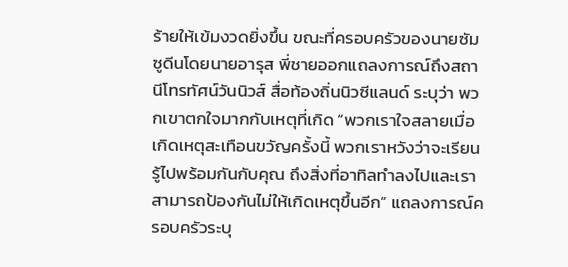ร้ายให้เข้มงวดยิ่งขึ้น ขณะที่ครอบครัวของนายซัมซูดีนโดยนายอารุส พี่ชายออกแถลงการณ์ถึงสถานีโทรทัศน์วันนิวส์ สื่อท้องถิ่นนิวซีแลนด์ ระบุว่า พวกเขาตกใจมากกับเหตุที่เกิด “พวกเราใจสลายเมื่อเกิดเหตุสะเทือนขวัญครั้งนี้ พวกเราหวังว่าจะเรียนรู้ไปพร้อมกันกับคุณ ถึงสิ่งที่อาทิลทำลงไปและเราสามารถป้องกันไม่ให้เกิดเหตุขึ้นอีก” แถลงการณ์ครอบครัวระบุ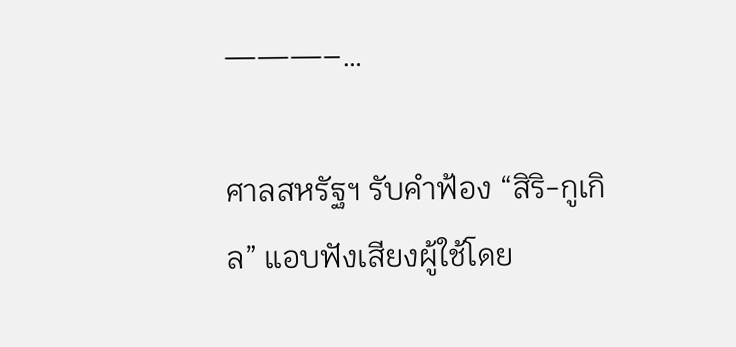———–…

ศาลสหรัฐฯ รับคำฟ้อง “สิริ-กูเกิล” แอบฟังเสียงผู้ใช้โดย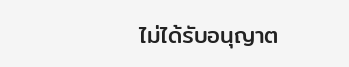ไม่ได้รับอนุญาต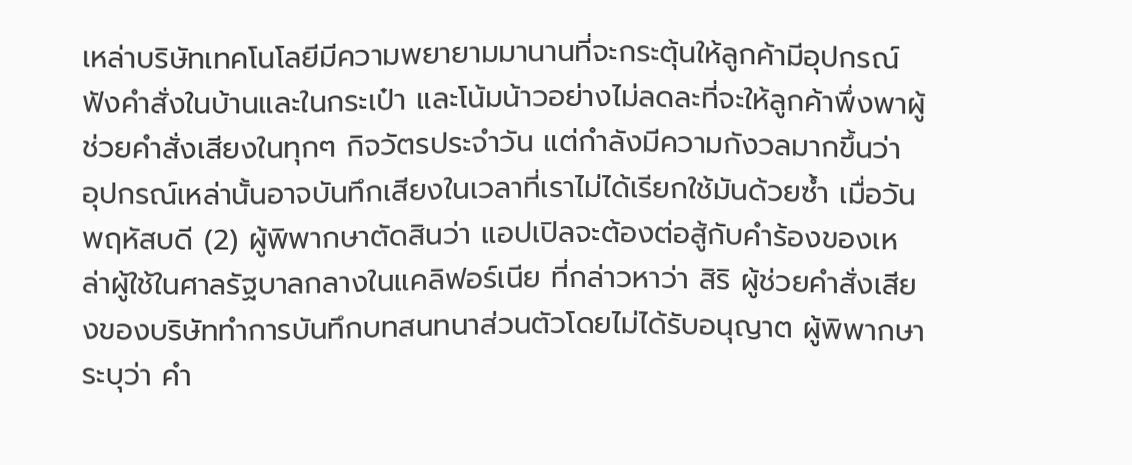เหล่าบริษัทเทคโนโลยีมีความพยายามมานานที่จะกระตุ้นให้ลูกค้ามีอุปกรณ์ฟังคำสั่งในบ้านและในกระเป๋า และโน้มน้าวอย่างไม่ลดละที่จะให้ลูกค้าพึ่งพาผู้ช่วยคำสั่งเสียงในทุกๆ กิจวัตรประจำวัน แต่กำลังมีความกังวลมากขึ้นว่า อุปกรณ์เหล่านั้นอาจบันทึกเสียงในเวลาที่เราไม่ได้เรียกใช้มันด้วยซ้ำ เมื่อวันพฤหัสบดี (2) ผู้พิพากษาตัดสินว่า แอปเปิลจะต้องต่อสู้กับคำร้องของเหล่าผู้ใช้ในศาลรัฐบาลกลางในแคลิฟอร์เนีย ที่กล่าวหาว่า สิริ ผู้ช่วยคำสั่งเสียงของบริษัททำการบันทึกบทสนทนาส่วนตัวโดยไม่ได้รับอนุญาต ผู้พิพากษา ระบุว่า คำ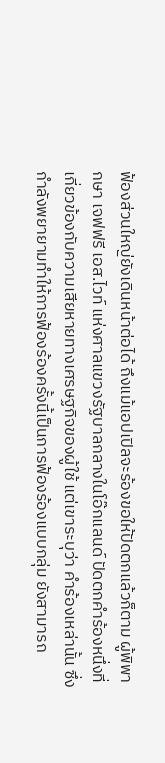ฟ้องส่วนใหญ่ยังเดินหน้าต่อได้ ถึงแม้แอปเปิลจะร้องขอให้ปัดตกแล้วก็ตาม ผู้พิพากษา เจฟฟรี เอส.ไวท์ แห่งศาลแขวงรัฐบาลกลางในโอ๊กแลนด์ ปัดตกคำร้องหนึ่งที่เกี่ยวข้องกับความเสียหายทางเศรษฐกิจของผู้ใช้ แต่เขาระบุว่า คำร้องเหล่านั้น ซึ่งกำลังพยายามทำให้การฟ้องร้องครั้งนี้เป็นการฟ้องร้องแบบกลุ่ม ยังสามารถ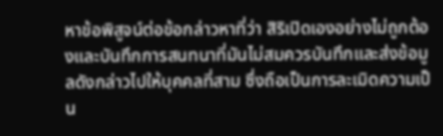หาข้อพิสูจน์ต่อข้อกล่าวหาที่ว่า สิริเปิดเองอย่างไม่ถูกต้องและบันทึกการสนทนาที่มันไม่สมควรบันทึกและส่งข้อมูลดังกล่าวไปให้บุคคลที่สาม ซึ่งถือเป็นการละเมิดความเป็น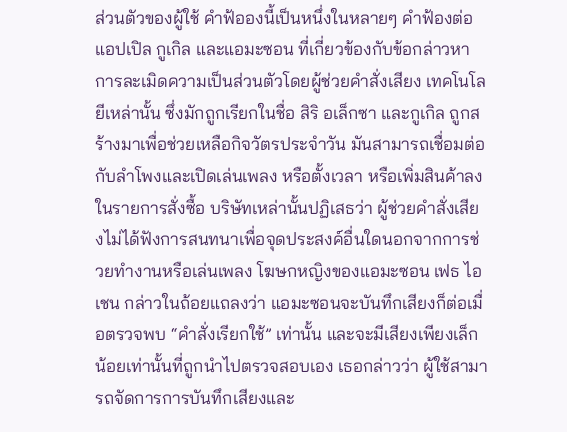ส่วนตัวของผู้ใช้ คำฟ้อองนี้เป็นหนึ่งในหลายๆ คำฟ้องต่อแอปเปิล กูเกิล และแอมะซอน ที่เกี่ยวข้องกับข้อกล่าวหาการละเมิดความเป็นส่วนตัวโดยผู้ช่วยคำสั่งเสียง เทคโนโลยีเหล่านั้น ซึ่งมักถูกเรียกในชื่อ สิริ อเล็กซา และกูเกิล ถูกสร้างมาเพื่อช่วยเหลือกิจวัตรประจำวัน มันสามารถเชื่อมต่อกับลำโพงและเปิดเล่นเพลง หรือตั้งเวลา หรือเพิ่มสินค้าลงในรายการสั่งซื้อ บริษัทเหล่านั้นปฏิเสธว่า ผู้ช่วยคำสั่งเสียงไม่ได้ฟังการสนทนาเพื่อจุดประสงค์อื่นใดนอกจากการช่วยทำงานหรือเล่นเพลง โฆษกหญิงของแอมะซอน เฟธ ไอเชน กล่าวในถ้อยแถลงว่า แอมะซอนจะบันทึกเสียงก็ต่อเมื่อตรวจพบ “คำสั่งเรียกใช้” เท่านั้น และจะมีเสียงเพียงเล็กน้อยเท่านั้นที่ถูกนำไปตรวจสอบเอง เธอกล่าวว่า ผู้ใช้สามารถจัดการการบันทึกเสียงและ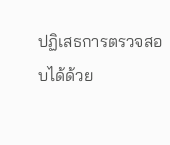ปฏิเสธการตรวจสอบได้ด้วย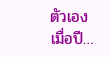ตัวเอง เมื่อปี…